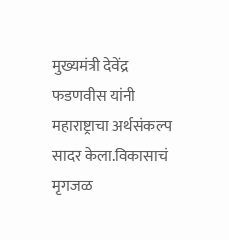मुख्यमंत्री देवेंद्र फडणवीस यांनी महाराष्ट्राचा अर्थसंकल्प सादर केला.विकासाचं मृगजळ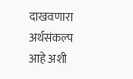दाखवणारा अर्थसंकल्प आहे अशी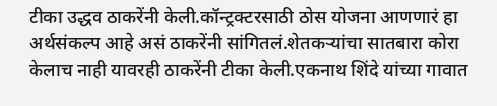टीका उद्धव ठाकरेंनी केली.कॉन्ट्रक्टरसाठी ठोस योजना आणणारं हा अर्थसंकल्प आहे असं ठाकरेंनी सांगितलं.शेतकऱ्यांचा सातबारा कोरा केलाच नाही यावरही ठाकरेंनी टीका केली.एकनाथ शिंदे यांच्या गावात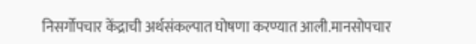निसर्गोपचार केंद्राची अर्थसंकल्पात घोषणा करण्यात आली.मानसोपचार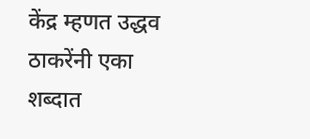केंद्र म्हणत उद्धव ठाकरेंनी एका शब्दात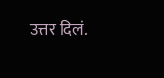उत्तर दिलं.